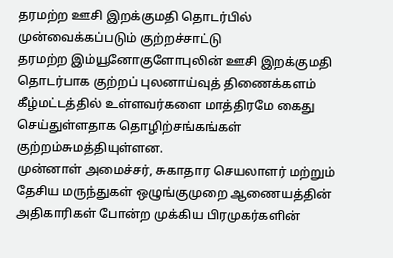தரமற்ற ஊசி இறக்குமதி தொடர்பில் முன்வைக்கப்படும் குற்றச்சாட்டு
தரமற்ற இம்யூனோகுளோபுலின் ஊசி இறக்குமதி தொடர்பாக குற்றப் புலனாய்வுத் திணைக்களம் கீழ்மட்டத்தில் உள்ளவர்களை மாத்திரமே கைது செய்துள்ளதாக தொழிற்சங்கங்கள் குற்றம்சுமத்தியுள்ளன.
முன்னாள் அமைச்சர், சுகாதார செயலாளர் மற்றும் தேசிய மருந்துகள் ஒழுங்குமுறை ஆணையத்தின் அதிகாரிகள் போன்ற முக்கிய பிரமுகர்களின்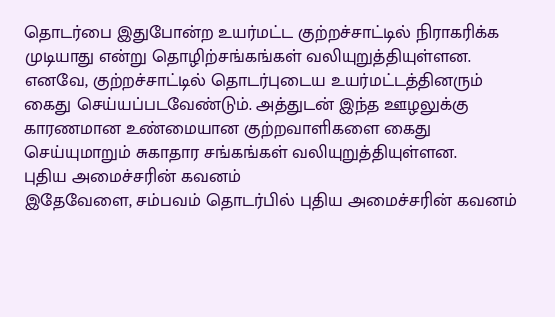தொடர்பை இதுபோன்ற உயர்மட்ட குற்றச்சாட்டில் நிராகரிக்க முடியாது என்று தொழிற்சங்கங்கள் வலியுறுத்தியுள்ளன.
எனவே, குற்றச்சாட்டில் தொடர்புடைய உயர்மட்டத்தினரும் கைது செய்யப்படவேண்டும். அத்துடன் இந்த ஊழலுக்கு காரணமான உண்மையான குற்றவாளிகளை கைது செய்யுமாறும் சுகாதார சங்கங்கள் வலியுறுத்தியுள்ளன.
புதிய அமைச்சரின் கவனம்
இதேவேளை, சம்பவம் தொடர்பில் புதிய அமைச்சரின் கவனம்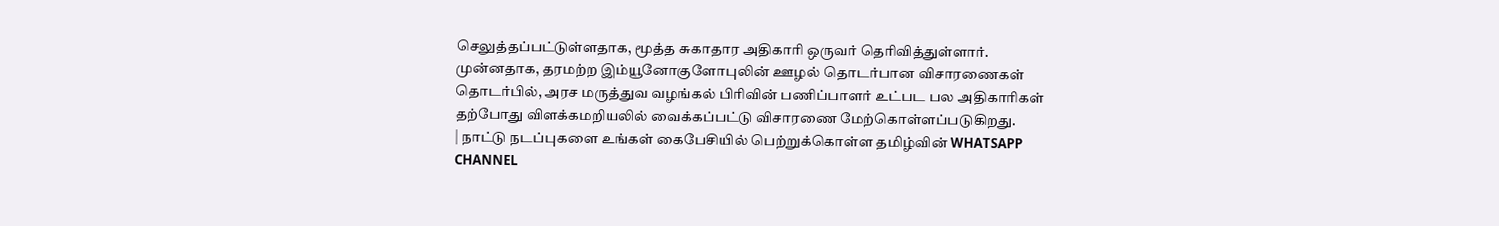செலுத்தப்பட்டுள்ளதாக, மூத்த சுகாதார அதிகாரி ஒருவர் தெரிவித்துள்ளார்.
முன்னதாக, தரமற்ற இம்யூனோகுளோபுலின் ஊழல் தொடர்பான விசாரணைகள் தொடர்பில், அரச மருத்துவ வழங்கல் பிரிவின் பணிப்பாளர் உட்பட பல அதிகாரிகள் தற்போது விளக்கமறியலில் வைக்கப்பட்டு விசாரணை மேற்கொள்ளப்படுகிறது.
| நாட்டு நடப்புகளை உங்கள் கைபேசியில் பெற்றுக்கொள்ள தமிழ்வின் WHATSAPP CHANNEL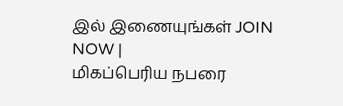இல் இணையுங்கள் JOIN NOW |
மிகப்பெரிய நபரை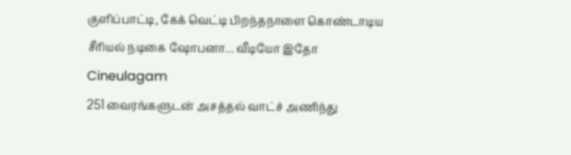குளிப்பாட்டி, கேக் வெட்டி பிறந்தநாளை கொண்டாடிய சீரியல் நடிகை ஷோபனா... வீடியோ இதோ Cineulagam
251 வைரங்களுடன் அசத்தல் வாட்ச் அணிந்து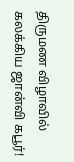திருமண விழாவில் கலக்கிய ஜான்வி கபூர்!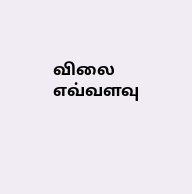விலை எவ்வளவு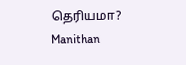தெரியமா? Manithan